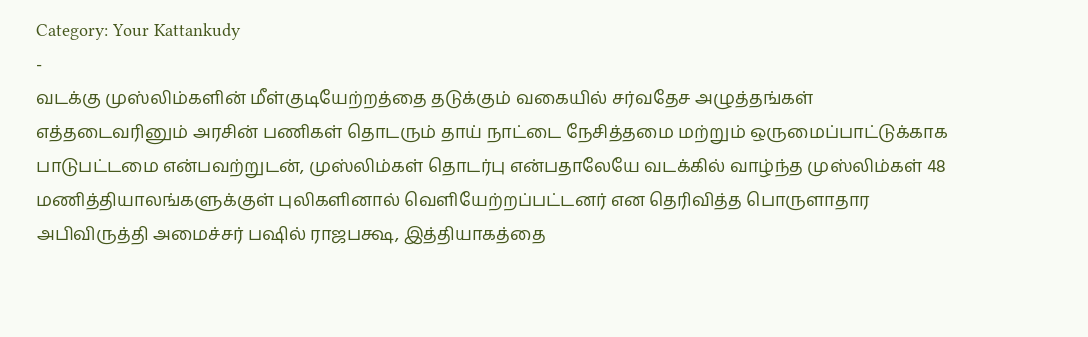Category: Your Kattankudy
-
வடக்கு முஸ்லிம்களின் மீள்குடியேற்றத்தை தடுக்கும் வகையில் சர்வதேச அழுத்தங்கள்
எத்தடைவரினும் அரசின் பணிகள் தொடரும் தாய் நாட்டை நேசித்தமை மற்றும் ஒருமைப்பாட்டுக்காக பாடுபட்டமை என்பவற்றுடன், முஸ்லிம்கள் தொடர்பு என்பதாலேயே வடக்கில் வாழ்ந்த முஸ்லிம்கள் 48 மணித்தியாலங்களுக்குள் புலிகளினால் வெளியேற்றப்பட்டனர் என தெரிவித்த பொருளாதார அபிவிருத்தி அமைச்சர் பஷில் ராஜபக்ஷ, இத்தியாகத்தை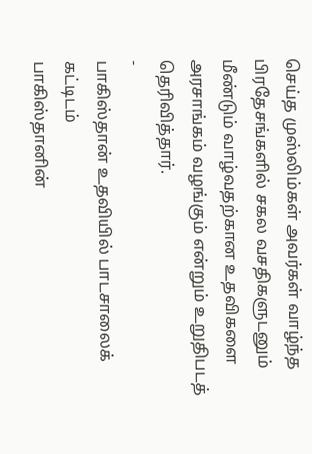செய்த முஸ்லிம்கள் அவர்கள் வாழ்ந்த பிரதேசங்களில் சகல வசதிகளுடனும் மீண்டும் வாழ்வதற்கான உதவிகளை அரசாங்கம் வழங்கும் என்றும் உறுதிபடத் தெரிவித்தார்.
-
பாகிஸ்தான் உதவியில் பாடசாலைக் கட்டிடம்
பாகிஸ்தானின்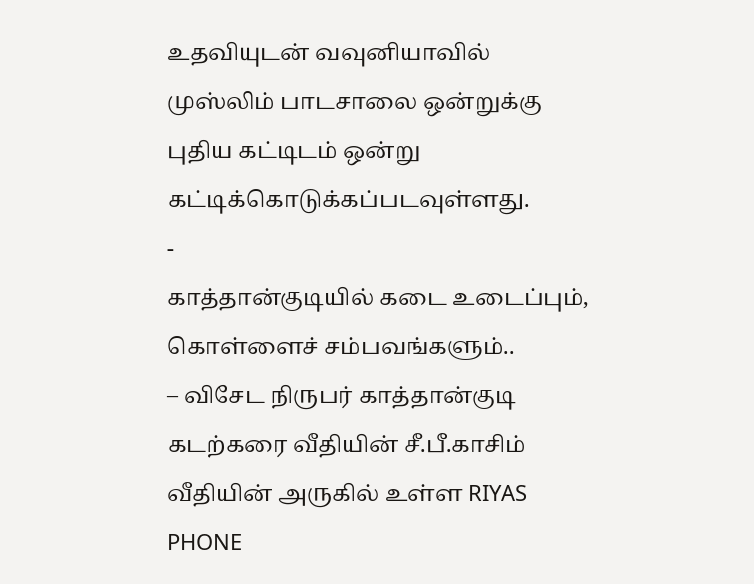உதவியுடன் வவுனியாவில் முஸ்லிம் பாடசாலை ஒன்றுக்கு புதிய கட்டிடம் ஒன்று கட்டிக்கொடுக்கப்படவுள்ளது.
-
காத்தான்குடியில் கடை உடைப்பும், கொள்ளைச் சம்பவங்களும்..
– விசேட நிருபர் காத்தான்குடி கடற்கரை வீதியின் சீ.பீ.காசிம் வீதியின் அருகில் உள்ள RIYAS PHONE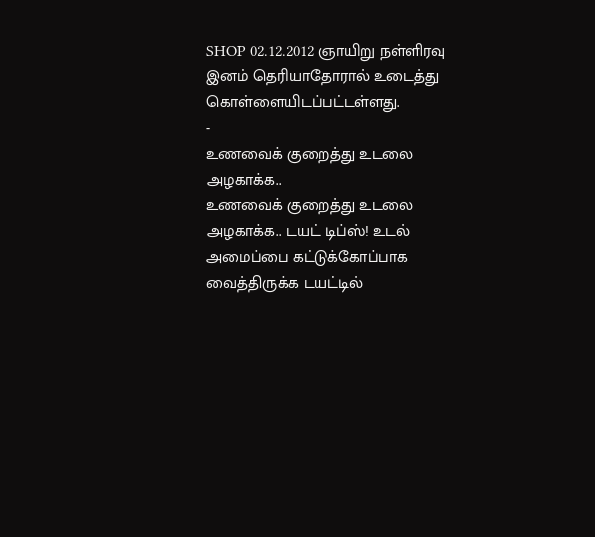SHOP 02.12.2012 ஞாயிறு நள்ளிரவு இனம் தெரியாதோரால் உடைத்து கொள்ளையிடப்பட்டள்ளது.
-
உணவைக் குறைத்து உடலை அழகாக்க..
உணவைக் குறைத்து உடலை அழகாக்க.. டயட் டிப்ஸ்! உடல் அமைப்பை கட்டுக்கோப்பாக வைத்திருக்க டயட்டில்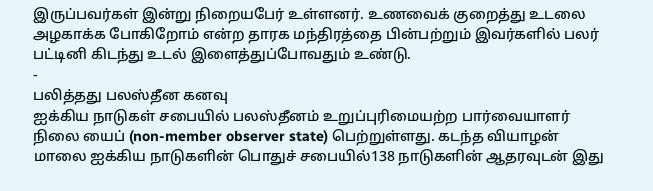இருப்பவர்கள் இன்று நிறையபேர் உள்ளனர். உணவைக் குறைத்து உடலை அழகாக்க போகிறோம் என்ற தாரக மந்திரத்தை பின்பற்றும் இவர்களில் பலர் பட்டினி கிடந்து உடல் இளைத்துப்போவதும் உண்டு.
-
பலித்தது பலஸ்தீன கனவு
ஐக்கிய நாடுகள் சபையில் பலஸ்தீனம் உறுப்புரிமையற்ற பார்வையாளர் நிலை யைப் (non-member observer state) பெற்றுள்ளது. கடந்த வியாழன் மாலை ஐக்கிய நாடுகளின் பொதுச் சபையில்138 நாடுகளின் ஆதரவுடன் இது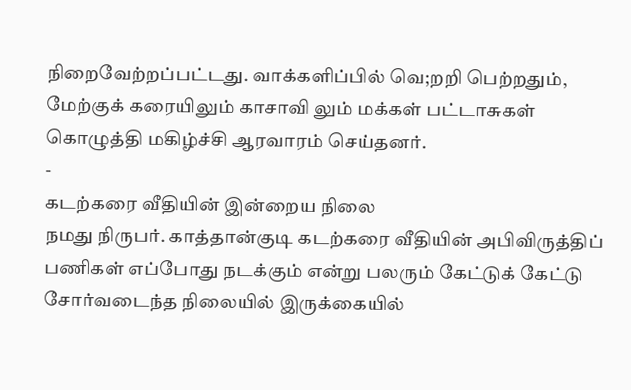நிறைவேற்றப்பட்டது. வாக்களிப்பில் வெ;றறி பெற்றதும், மேற்குக் கரையிலும் காசாவி லும் மக்கள் பட்டாசுகள் கொழுத்தி மகிழ்ச்சி ஆரவாரம் செய்தனர்.
-
கடற்கரை வீதியின் இன்றைய நிலை
நமது நிருபர். காத்தான்குடி கடற்கரை வீதியின் அபிவிருத்திப் பணிகள் எப்போது நடக்கும் என்று பலரும் கேட்டுக் கேட்டு சோர்வடைந்த நிலையில் இருக்கையில்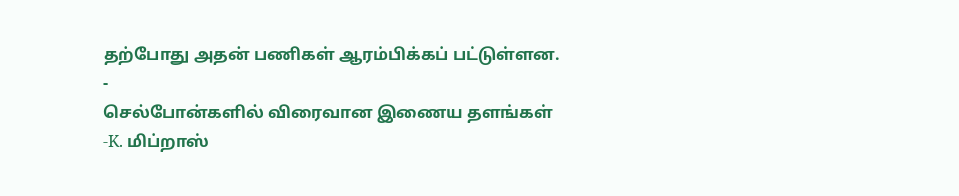தற்போது அதன் பணிகள் ஆரம்பிக்கப் பட்டுள்ளன.
-
செல்போன்களில் விரைவான இணைய தளங்கள்
-K. மிப்றாஸ்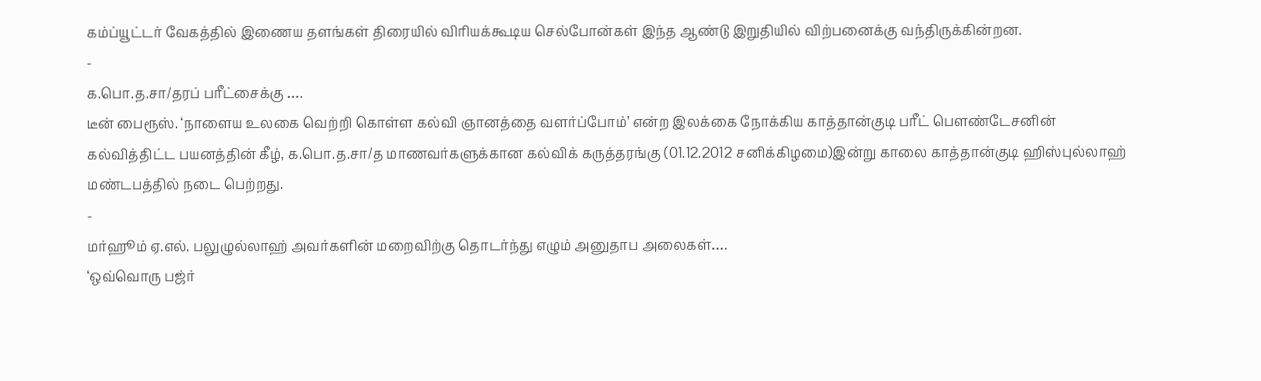கம்ப்யூட்டர் வேகத்தில் இணைய தளங்கள் திரையில் விரியக்கூடிய செல்போன்கள் இந்த ஆண்டு இறுதியில் விற்பனைக்கு வந்திருக்கின்றன.
-
க.பொ.த.சா/தரப் பரீட்சைக்கு ….
டீன் பைரூஸ். ‘நாளைய உலகை வெற்றி கொள்ள கல்வி ஞானத்தை வளர்ப்போம்’ என்ற இலக்கை நோக்கிய காத்தான்குடி பரீட் பௌண்டேசனின் கல்வித்திட்ட பயனத்தின் கீழ், க.பொ.த.சா/த மாணவர்களுக்கான கல்விக் கருத்தரங்கு (01.12.2012 சனிக்கிழமை)இன்று காலை காத்தான்குடி ஹிஸ்புல்லாஹ் மண்டபத்தில் நடை பெற்றது.
-
மர்ஹூம் ஏ.எல். பலுழுல்லாஹ் அவர்களின் மறைவிற்கு தொடர்ந்து எழும் அனுதாப அலைகள்….
‘ஒவ்வொரு பஜ்ர்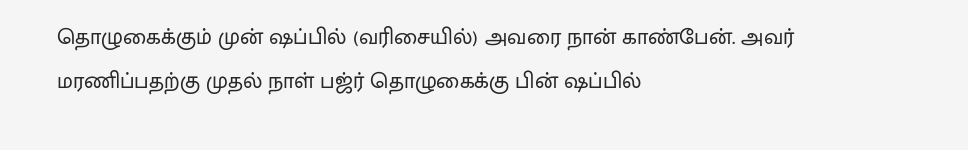தொழுகைக்கும் முன் ஷப்பில் (வரிசையில்) அவரை நான் காண்பேன். அவர் மரணிப்பதற்கு முதல் நாள் பஜ்ர் தொழுகைக்கு பின் ஷப்பில்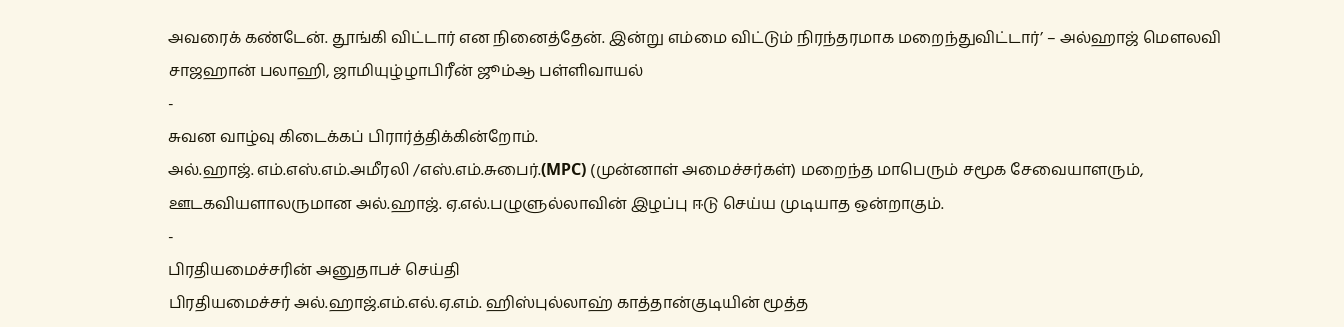அவரைக் கண்டேன். தூங்கி விட்டார் என நினைத்தேன். இன்று எம்மை விட்டும் நிரந்தரமாக மறைந்துவிட்டார்’ – அல்ஹாஜ் மௌலவி சாஜஹான் பலாஹி, ஜாமியுழ்ழாபிரீன் ஜூம்ஆ பள்ளிவாயல்
-
சுவன வாழ்வு கிடைக்கப் பிரார்த்திக்கின்றோம்.
அல்.ஹாஜ். எம்.எஸ்.எம்.அமீரலி /எஸ்.எம்.சுபைர்.(MPC) (முன்னாள் அமைச்சர்கள்) மறைந்த மாபெரும் சமூக சேவையாளரும், ஊடகவியளாலருமான அல்.ஹாஜ். ஏ.எல்.பழுளுல்லாவின் இழப்பு ஈடு செய்ய முடியாத ஒன்றாகும்.
-
பிரதியமைச்சரின் அனுதாபச் செய்தி
பிரதியமைச்சர் அல்.ஹாஜ்.எம்.எல்.ஏ.எம். ஹிஸ்புல்லாஹ் காத்தான்குடியின் மூத்த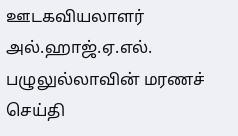ஊடகவியலாளர் அல்.ஹாஜ்.ஏ.எல். பழுலுல்லாவின் மரணச் செய்தி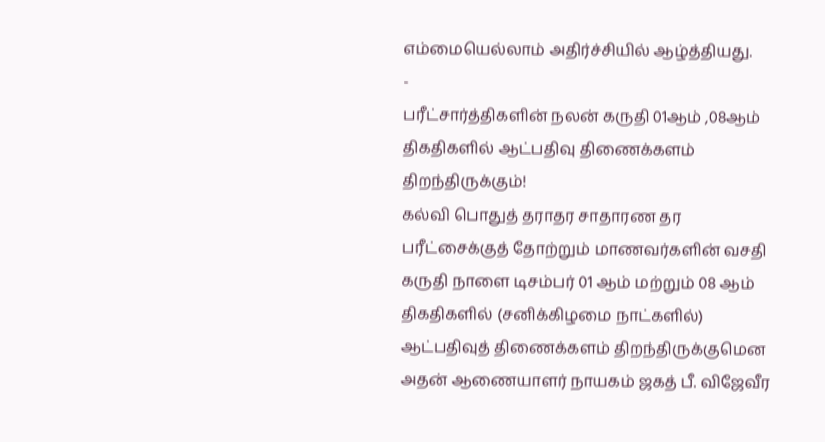எம்மையெல்லாம் அதிர்ச்சியில் ஆழ்த்தியது.
-
பரீட்சார்த்திகளின் நலன் கருதி 01ஆம் ,08ஆம் திகதிகளில் ஆட்பதிவு திணைக்களம் திறந்திருக்கும்!
கல்வி பொதுத் தராதர சாதாரண தர பரீட்சைக்குத் தோற்றும் மாணவர்களின் வசதி கருதி நாளை டிசம்பர் 01 ஆம் மற்றும் 08 ஆம் திகதிகளில் (சனிக்கிழமை நாட்களில்) ஆட்பதிவுத் திணைக்களம் திறந்திருக்குமென அதன் ஆணையாளர் நாயகம் ஜகத் பீ. விஜேவீர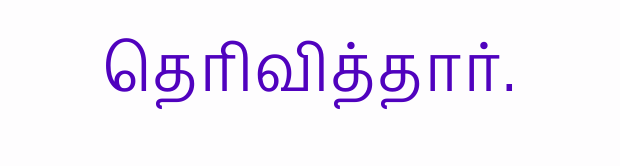தெரிவித்தார்.